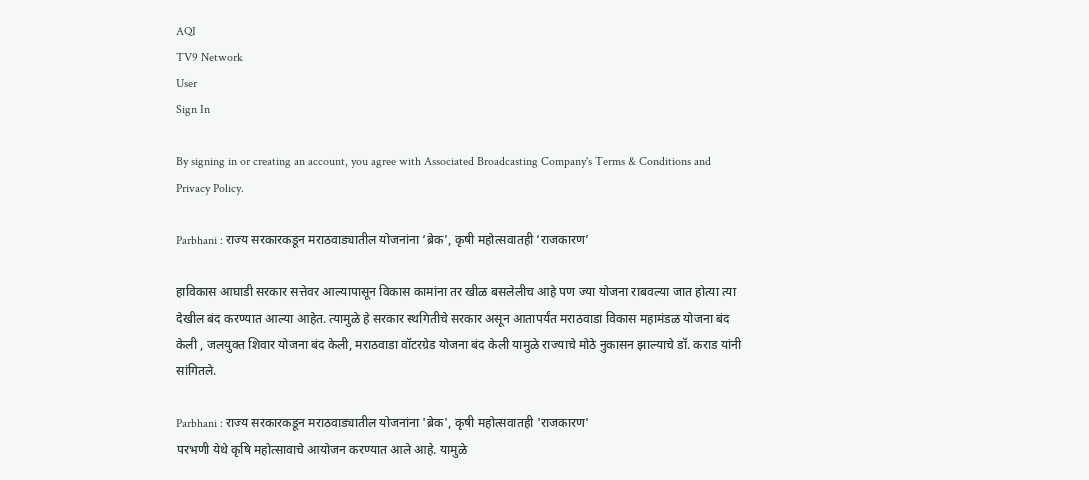AQI
TV9 Network
User
Sign In

By signing in or creating an account, you agree with Associated Broadcasting Company's Terms & Conditions and Privacy Policy.

Parbhani : राज्य सरकारकडून मराठवाड्यातील योजनांना ‘ब्रेक’, कृषी महोत्सवातही ‘राजकारण’

हाविकास आघाडी सरकार सत्तेवर आल्यापासून विकास कामांना तर खीळ बसलेलीच आहे पण ज्या योजना राबवल्या जात होत्या त्या देखील बंद करण्यात आल्या आहेत. त्यामुळे हे सरकार स्थगितीचे सरकार असून आतापर्यंत मराठवाडा विकास महामंडळ योजना बंद केली , जलयुक्त शिवार योजना बंद केली, मराठवाडा वॉटरग्रेड योजना बंद केली यामुळे राज्याचे मोठे नुकासन झाल्याचे डॉ. कराड यांनी सांगितले.

Parbhani : राज्य सरकारकडून मराठवाड्यातील योजनांना 'ब्रेक', कृषी महोत्सवातही 'राजकारण'
परभणी येथे कृषि महोत्सावाचे आयोजन करण्यात आले आहे. यामुळे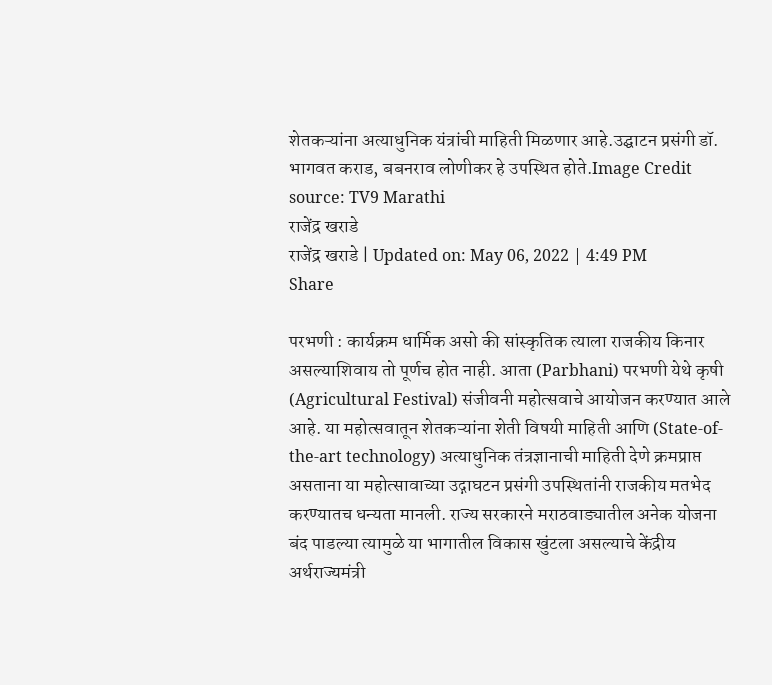शेतकऱ्यांना अत्याधुनिक यंत्रांची माहिती मिळणार आहे.उद्घाटन प्रसंगी डॉ. भागवत कराड, बबनराव लोणीकर हे उपस्थित होते.Image Credit source: TV9 Marathi
राजेंद्र खराडे
राजेंद्र खराडे | Updated on: May 06, 2022 | 4:49 PM
Share

परभणी : कार्यक्रम धार्मिक असो की सांस्कृतिक त्याला राजकीय किनार असल्याशिवाय तो पूर्णच होत नाही. आता (Parbhani) परभणी येथे कृषी (Agricultural Festival) संजीवनी महोत्सवाचे आयोजन करण्यात आले आहे. या महोत्सवातून शेतकऱ्यांना शेती विषयी माहिती आणि (State-of-the-art technology) अत्याधुनिक तंत्रज्ञानाची माहिती देणे क्रमप्राप्त असताना या महोत्सावाच्या उद्गाघटन प्रसंगी उपस्थितांनी राजकीय मतभेद करण्यातच धन्यता मानली. राज्य सरकारने मराठवाड्यातील अनेक योजना बंद पाडल्या त्यामुळे या भागातील विकास खुंटला असल्याचे केंद्रीय अर्थराज्यमंत्री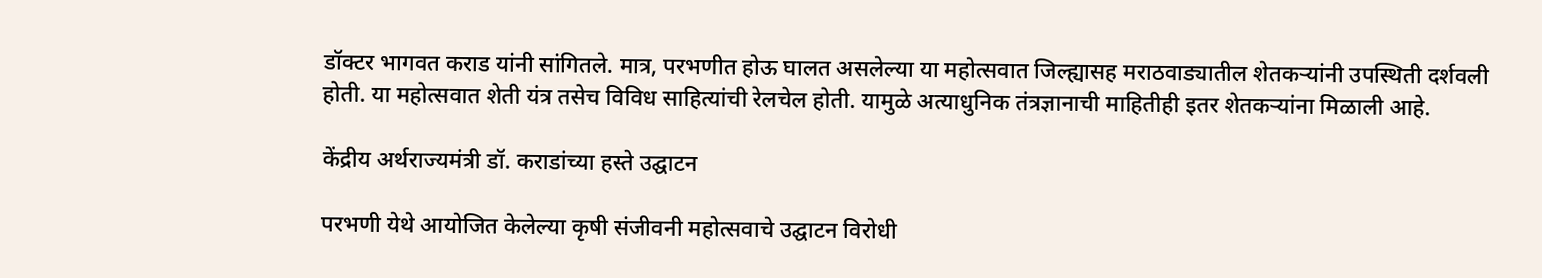डॉक्टर भागवत कराड यांनी सांगितले. मात्र, परभणीत होऊ घालत असलेल्या या महोत्सवात जिल्ह्यासह मराठवाड्यातील शेतकऱ्यांनी उपस्थिती दर्शवली होती. या महोत्सवात शेती यंत्र तसेच विविध साहित्यांची रेलचेल होती. यामुळे अत्याधुनिक तंत्रज्ञानाची माहितीही इतर शेतकऱ्यांना मिळाली आहे.

केंद्रीय अर्थराज्यमंत्री डॉ. कराडांच्या हस्ते उद्घाटन

परभणी येथे आयोजित केलेल्या कृषी संजीवनी महोत्सवाचे उद्घाटन विरोधी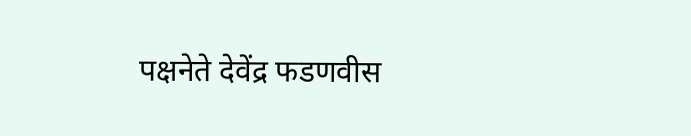पक्षनेते देवेंद्र फडणवीस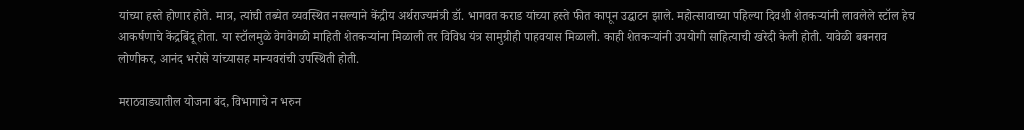यांच्या हस्ते होणार होते. मात्र, त्यांची तब्येत व्यवस्थित नसल्याने केंद्रीय अर्थराज्यमंत्री डॉ. भागवत कराड यांच्या हस्ते फीत कापून उद्घाटन झाले. महोत्सावाच्या पहिल्या दिवशी शेतकऱ्यांनी लावलेले स्टॉल हेच आकर्षणाचे केंद्रबिंदू होता. या स्टॉलमुळे वेगवेगळी माहिती शेतकऱ्यांना मिळाली तर विविध यंत्र सामुग्रीही पाहवयास मिळाली. काही शेतकऱ्यांनी उपयोगी साहित्याची खरेदी केली होती. यावेळी बबनराव लोणीकर, आनंद भरोसे यांच्यासह मान्यवरांची उपस्थिती होती.

मराठवाड्यातील योजना बंद, विभागाचे न भरुन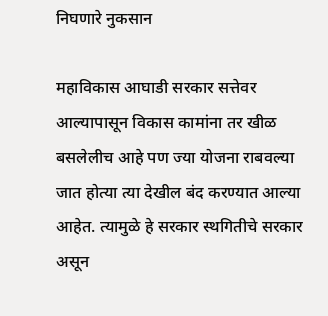निघणारे नुकसान

महाविकास आघाडी सरकार सत्तेवर आल्यापासून विकास कामांना तर खीळ बसलेलीच आहे पण ज्या योजना राबवल्या जात होत्या त्या देखील बंद करण्यात आल्या आहेत. त्यामुळे हे सरकार स्थगितीचे सरकार असून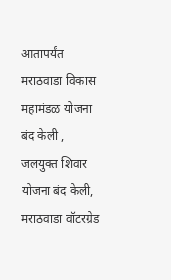आतापर्यंत मराठवाडा विकास महामंडळ योजना बंद केली , जलयुक्त शिवार योजना बंद केली, मराठवाडा वॉटरग्रेड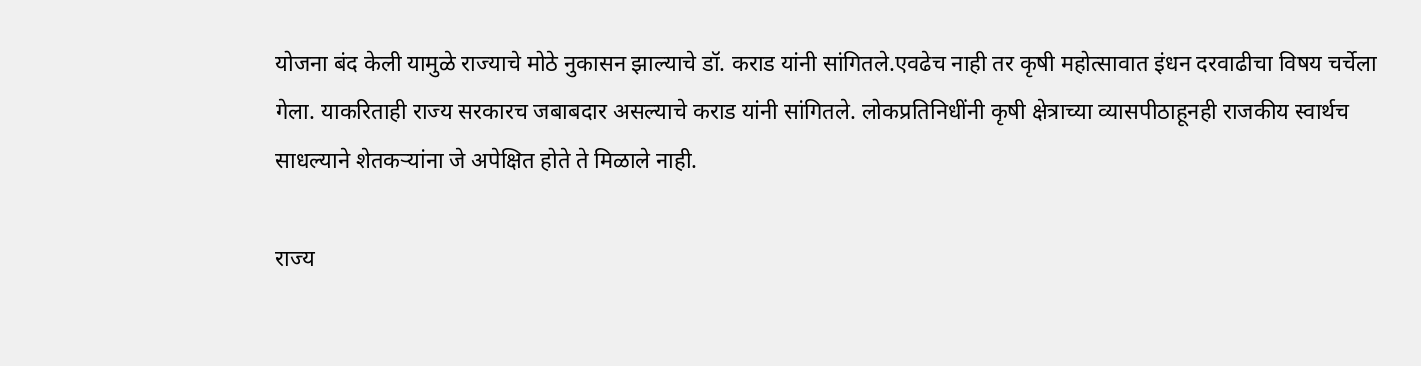योजना बंद केली यामुळे राज्याचे मोठे नुकासन झाल्याचे डॉ. कराड यांनी सांगितले.एवढेच नाही तर कृषी महोत्सावात इंधन दरवाढीचा विषय चर्चेला गेला. याकरिताही राज्य सरकारच जबाबदार असल्याचे कराड यांनी सांगितले. लोकप्रतिनिधींनी कृषी क्षेत्राच्या व्यासपीठाहूनही राजकीय स्वार्थच साधल्याने शेतकऱ्यांना जे अपेक्षित होते ते मिळाले नाही.

राज्य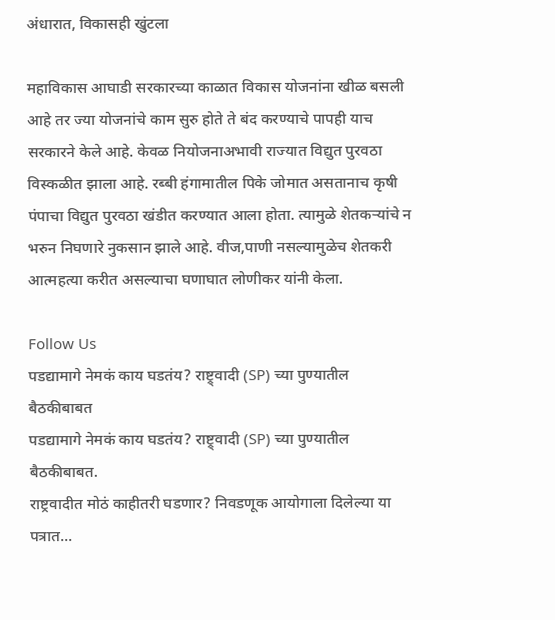अंधारात, विकासही खुंटला

महाविकास आघाडी सरकारच्या काळात विकास योजनांना खीळ बसली आहे तर ज्या योजनांचे काम सुरु होते ते बंद करण्याचे पापही याच सरकारने केले आहे. केवळ नियोजनाअभावी राज्यात विद्युत पुरवठा विस्कळीत झाला आहे. रब्बी हंगामातील पिके जोमात असतानाच कृषी पंपाचा विद्युत पुरवठा खंडीत करण्यात आला होता. त्यामुळे शेतकऱ्यांचे न भरुन निघणारे नुकसान झाले आहे. वीज,पाणी नसल्यामुळेच शेतकरी आत्महत्या करीत असल्याचा घणाघात लोणीकर यांनी केला.

Follow Us
पडद्यामागे नेमकं काय घडतंय? राष्ट्र्वादी (SP) च्या पुण्यातील बैठकीबाबत
पडद्यामागे नेमकं काय घडतंय? राष्ट्र्वादी (SP) च्या पुण्यातील बैठकीबाबत.
राष्ट्रवादीत मोठं काहीतरी घडणार? निवडणूक आयोगाला दिलेल्या या पत्रात...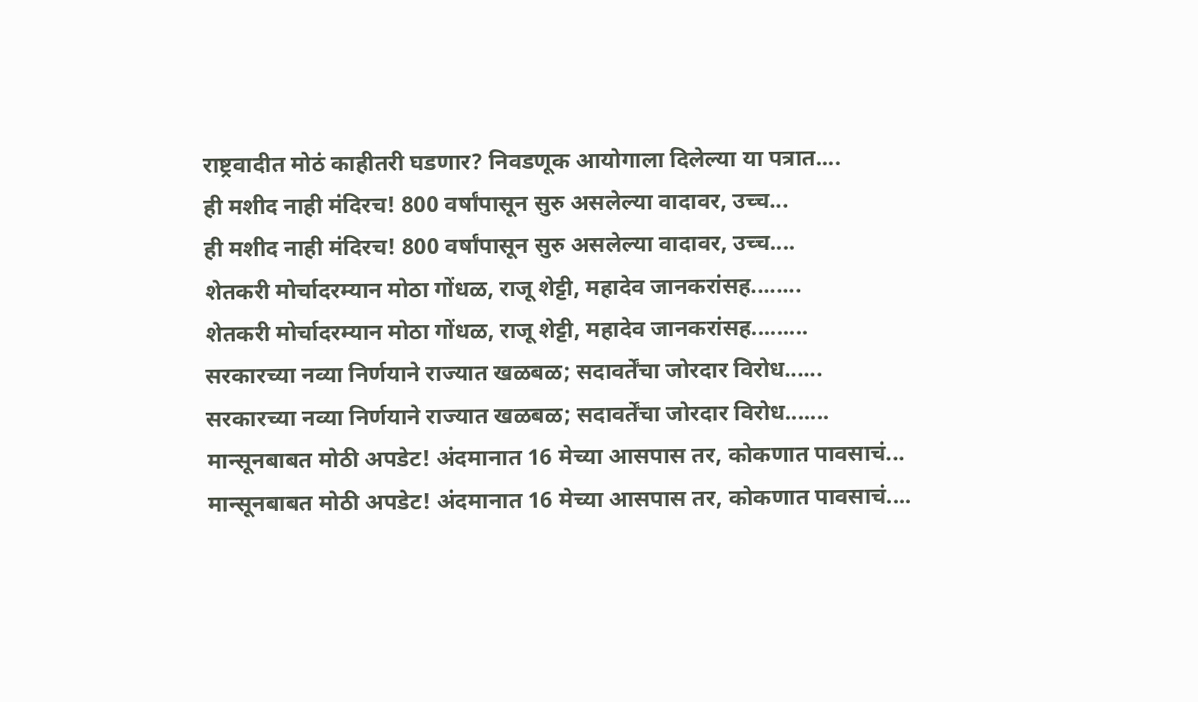राष्ट्रवादीत मोठं काहीतरी घडणार? निवडणूक आयोगाला दिलेल्या या पत्रात....
ही मशीद नाही मंदिरच! 800 वर्षांपासून सुरु असलेल्या वादावर, उच्च...
ही मशीद नाही मंदिरच! 800 वर्षांपासून सुरु असलेल्या वादावर, उच्च....
शेतकरी मोर्चादरम्यान मोठा गोंधळ, राजू शेट्टी, महादेव जानकरांसह........
शेतकरी मोर्चादरम्यान मोठा गोंधळ, राजू शेट्टी, महादेव जानकरांसह.........
सरकारच्या नव्या निर्णयाने राज्यात खळबळ; सदावर्तेंचा जोरदार विरोध......
सरकारच्या नव्या निर्णयाने राज्यात खळबळ; सदावर्तेंचा जोरदार विरोध.......
मान्सूनबाबत मोठी अपडेट! अंदमानात 16 मेच्या आसपास तर, कोकणात पावसाचं...
मान्सूनबाबत मोठी अपडेट! अंदमानात 16 मेच्या आसपास तर, कोकणात पावसाचं....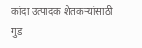कांदा उत्पादक शेतकऱ्यांसाठी गुड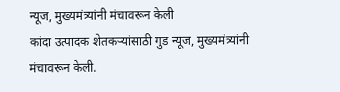न्यूज, मुख्यमंत्र्यांनी मंचावरून केली
कांदा उत्पादक शेतकऱ्यांसाठी गुड न्यूज, मुख्यमंत्र्यांनी मंचावरून केली.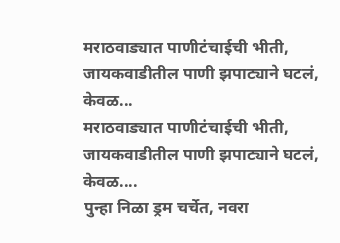मराठवाड्यात पाणीटंचाईची भीती, जायकवाडीतील पाणी झपाट्याने घटलं, केवळ...
मराठवाड्यात पाणीटंचाईची भीती, जायकवाडीतील पाणी झपाट्याने घटलं, केवळ....
पुन्हा निळा ड्रम चर्चेत, नवरा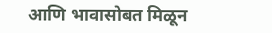आणि भावासोबत मिळून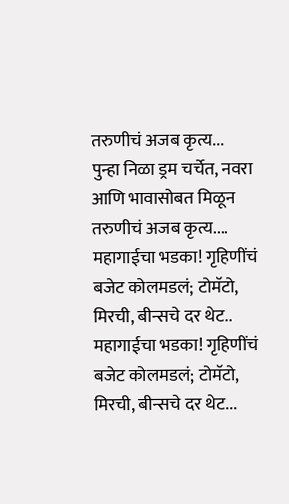तरुणीचं अजब कृत्य...
पुन्हा निळा ड्रम चर्चेत, नवरा आणि भावासोबत मिळून तरुणीचं अजब कृत्य....
महागाईचा भडका! गृहिणींचं बजेट कोलमडलं; टोमॅटो, मिरची, बीन्सचे दर थेट..
महागाईचा भडका! गृहिणींचं बजेट कोलमडलं; टोमॅटो, मिरची, बीन्सचे दर थेट...